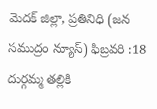మెదక్ జిల్లా, ప్రతినిధి (జన సముద్రం న్యూస్) ఫిబ్రవరి :18
దుర్గమ్మ తల్లికి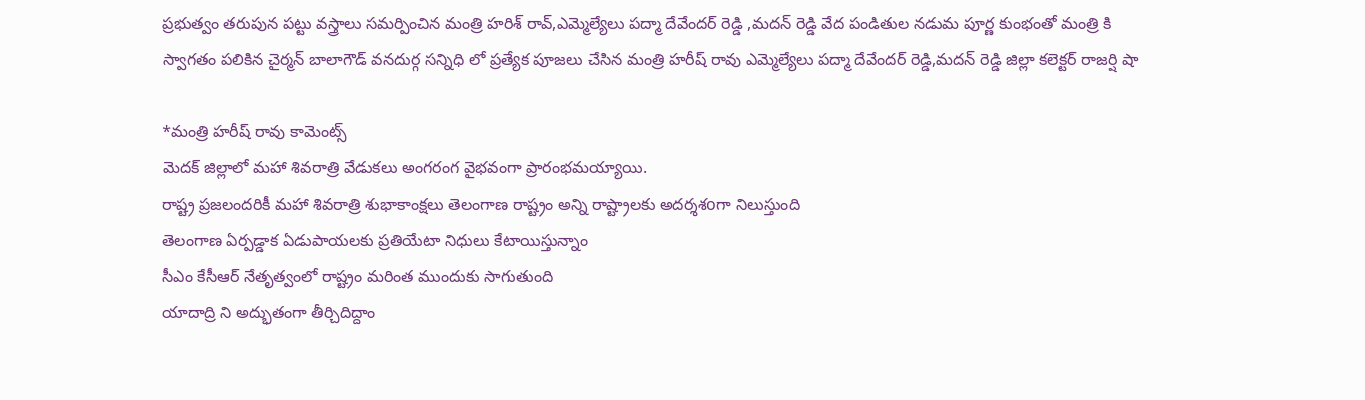ప్రభుత్వం తరుపున పట్టు వస్త్రాలు సమర్పించిన మంత్రి హరిశ్ రావ్,ఎమ్మెల్యేలు పద్మా దేవేందర్ రెడ్డి ,మదన్ రెడ్డి వేద పండితుల నడుమ పూర్ణ కుంభంతో మంత్రి కి స్వాగతం పలికిన చైర్మన్ బాలాగౌడ్ వనదుర్గ సన్నిధి లో ప్రత్యేక పూజలు చేసిన మంత్రి హరీష్ రావు ఎమ్మెల్యేలు పద్మా దేవేందర్ రెడ్డి,మదన్ రెడ్డి జిల్లా కలెక్టర్ రాజర్షి షా

*మంత్రి హరీష్ రావు కామెంట్స్
మెదక్ జిల్లాలో మహా శివరాత్రి వేడుకలు అంగరంగ వైభవంగా ప్రారంభమయ్యాయి.
రాష్ట్ర ప్రజలందరికీ మహా శివరాత్రి శుభాకాంక్షలు తెలంగాణ రాష్ట్రం అన్ని రాష్ట్రాలకు అదర్శశoగా నిలుస్తుంది
తెలంగాణ ఏర్పడ్డాక ఏడుపాయలకు ప్రతియేటా నిధులు కేటాయిస్తున్నాం
సీఎం కేసీఆర్ నేతృత్వంలో రాష్ట్రం మరింత ముందుకు సాగుతుంది
యాదాద్రి ని అద్భుతంగా తీర్చిదిద్దాం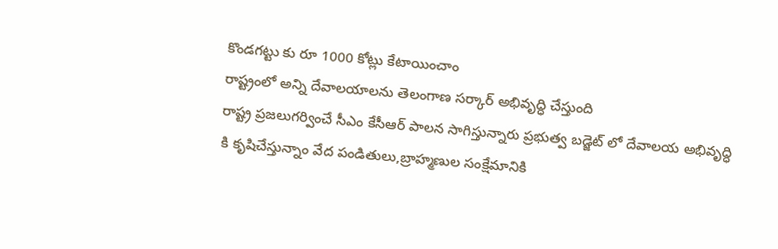కొండగట్టు కు రూ 1000 కోట్లు కేటాయించాం
రాష్ట్రంలో అన్ని దేవాలయాలను తెలంగాణ సర్కార్ అభివృద్ధి చేస్తుంది
రాష్ట్ర ప్రజలుగర్వించే సీఎం కేసీఆర్ పాలన సాగిస్తున్నారు ప్రభుత్వ బడ్జెట్ లో దేవాలయ అభివృద్ధి కి కృషిచేస్తున్నాం వేద పండితులు,బ్రాహ్మణుల సంక్షేమానికి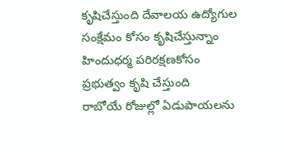కృషిచేస్తుంది దేవాలయ ఉద్యోగుల సంక్షేమం కోసం కృషిచేస్తున్నాం హిందుధర్మ పరిరక్షణకోసం ప్రభుత్వం కృషి చేస్తుంది
రాబోయే రోజుల్లో ఏడుపాయలను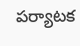పర్యాటక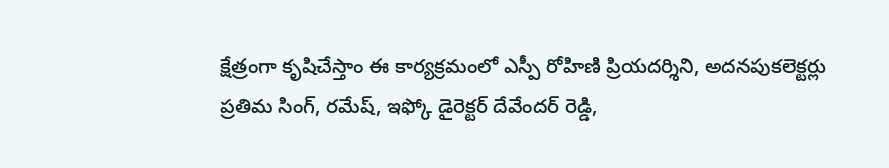క్షేత్రంగా కృషిచేస్తాం ఈ కార్యక్రమంలో ఎస్పీ రోహిణి ప్రియదర్శిని, అదనపుకలెక్టర్లు ప్రతిమ సింగ్, రమేష్, ఇఫ్కో డైరెక్టర్ దేవేందర్ రెడ్డి,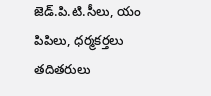జెడ్.పి.టి.సీలు, యం పిపిలు, ధర్మకర్తలు తదితరులు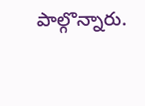పాల్గొన్నారు.